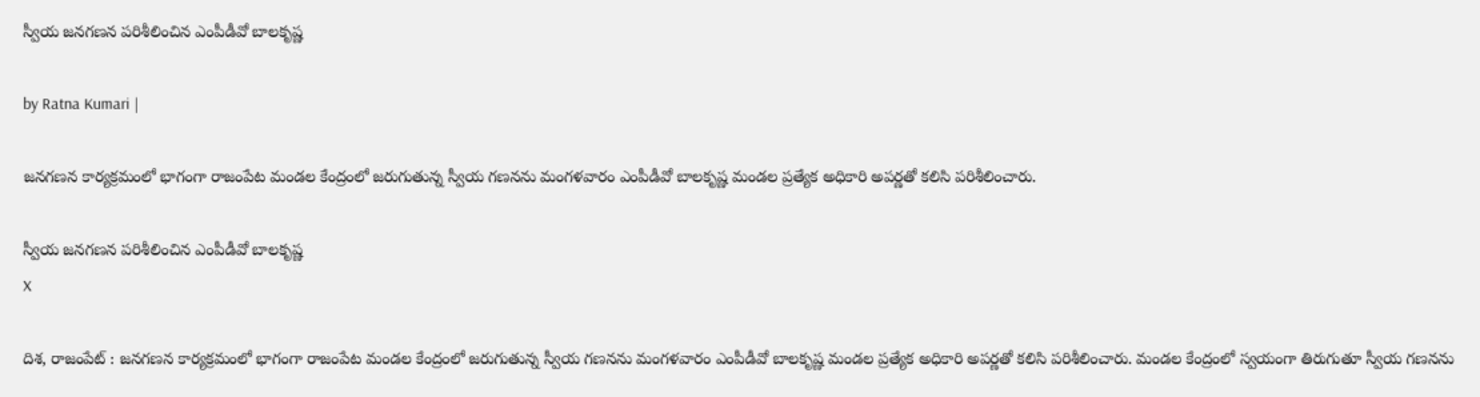స్వీయ జనగణన పరిశీలించిన ఎంపీడీవో బాలకృష్ణ

by Ratna Kumari |

జనగణన కార్యక్రమంలో భాగంగా రాజంపేట మండల కేంద్రంలో జరుగుతున్న స్వీయ గణనను మంగళవారం ఎంపీడీవో బాలకృష్ణ మండల ప్రత్యేక అధికారి అపర్ణతో కలిసి పరిశీలించారు.

స్వీయ జనగణన పరిశీలించిన ఎంపీడీవో బాలకృష్ణ
X

దిశ, రాజంపేట్ : జనగణన కార్యక్రమంలో భాగంగా రాజంపేట మండల కేంద్రంలో జరుగుతున్న స్వీయ గణనను మంగళవారం ఎంపీడీవో బాలకృష్ణ మండల ప్రత్యేక అధికారి అపర్ణతో కలిసి పరిశీలించారు. మండల కేంద్రంలో స్వయంగా తిరుగుతూ స్వీయ గణనను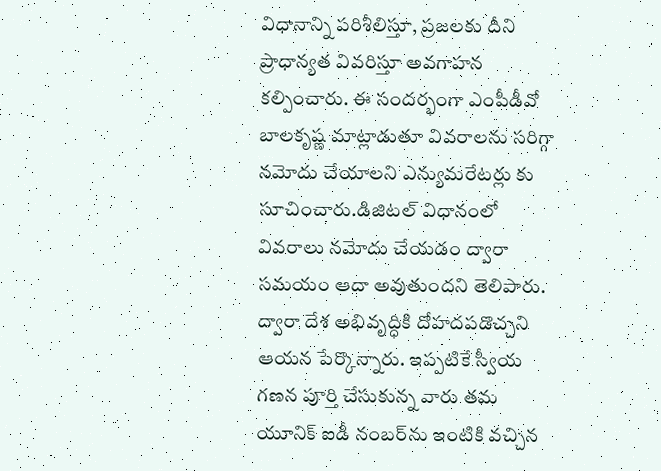విధానాన్ని పరిశీలిస్తూ, ప్రజలకు దీని ప్రాధాన్యత వివరిస్తూ అవగాహన కల్పించారు. ఈ సందర్భంగా ఎంపీడీవో బాలకృష్ణ మాట్లాడుతూ వివరాలను సరిగ్గా నమోదు చేయాలని ఎన్యుమరేటర్లు కు సూచించారు.డిజిటల్ విధానంలో వివరాలు నమోదు చేయడం ద్వారా సమయం ఆదా అవుతుందని తెలిపారు. ద్వారా దేశ అభివృద్ధికి దోహదపడొచ్చని ఆయన పేర్కొన్నారు. ఇప్పటికే స్వీయ గణన పూర్తి చేసుకున్న వారు తమ యూనిక్ ఐడీ నంబర్‌ను ఇంటికి వచ్చిన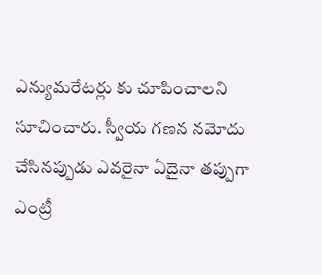ఎన్యుమరేటర్లు కు చూపించాలని సూచించారు. స్వీయ గణన నమోదు చేసినప్పుడు ఎవరైనా ఏదైనా తప్పుగా ఎంట్రీ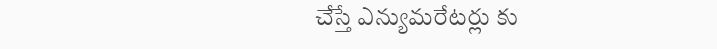చేస్తే ఎన్యుమరేటర్లు కు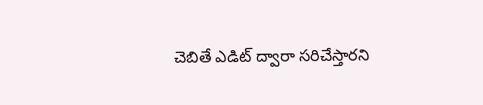చెబితే ఎడిట్ ద్వారా సరిచేస్తారని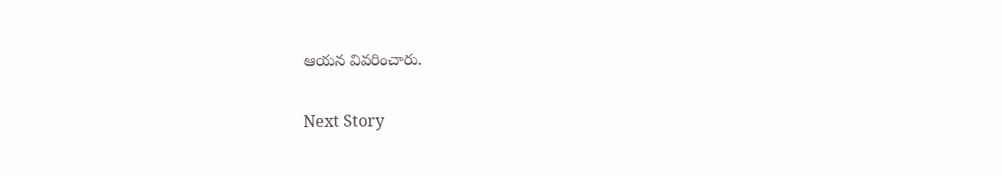ఆయన వివరించారు.

Next Story